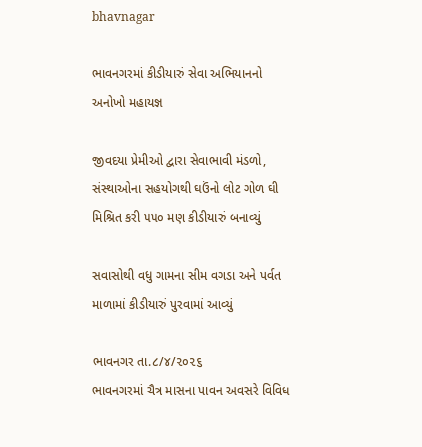bhavnagar

ભાવનગરમાં કીડીયારું સેવા અભિયાનનો અનોખો મહાયજ્ઞ

જીવદયા પ્રેમીઓ દ્વારા સેવાભાવી મંડળો, સંસ્થાઓના સહયોગથી ઘઉંનો લોટ ગોળ ઘી મિશ્રિત કરી ૫૫૦ મણ કીડીયારું બનાવ્યું

સવાસોથી વધુ ગામના સીમ વગડા અને પર્વત માળામાં કીડીયારું પુરવામાં આવ્યું

ભાવનગર તા.૮/૪/૨૦૨૬
ભાવનગરમાં ચૈત્ર માસના પાવન અવસરે વિવિધ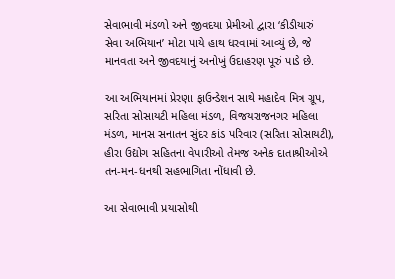સેવાભાવી મંડળો અને જીવદયા પ્રેમીઓ દ્વારા ‘કીડીયારું સેવા અભિયાન’ મોટા પાયે હાથ ધરવામાં આવ્યું છે, જે માનવતા અને જીવદયાનું અનોખું ઉદાહરણ પૂરું પાડે છે.

આ અભિયાનમાં પ્રેરણા ફાઉન્ડેશન સાથે મહાદેવ મિત્ર ગ્રૂપ, સરિતા સોસાયટી મહિલા મંડળ, વિજયરાજનગર મહિલા મંડળ, માનસ સનાતન સુંદર કાંડ પરિવાર (સરિતા સોસાયટી), હીરા ઉદ્યોગ સહિતના વેપારીઓ તેમજ અનેક દાતાશ્રીઓએ તન-મન-ધનથી સહભાગિતા નોંધાવી છે.

આ સેવાભાવી પ્રયાસોથી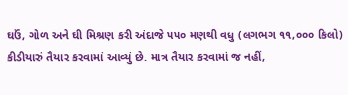ઘઉં, ગોળ અને ઘી મિશ્રણ કરી અંદાજે ૫૫૦ મણથી વધુ (લગભગ ૧૧,૦૦૦ કિલો) કીડીયારું તૈયાર કરવામાં આવ્યું છે. માત્ર તૈયાર કરવામાં જ નહીં,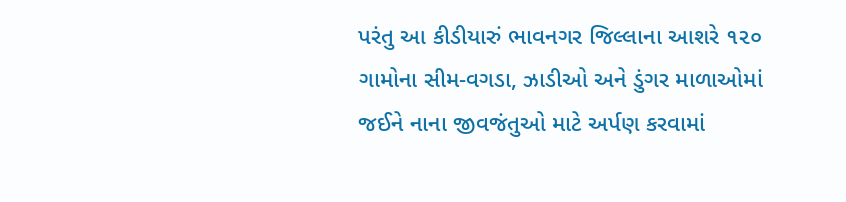પરંતુ આ કીડીયારું ભાવનગર જિલ્લાના આશરે ૧૨૦ ગામોના સીમ-વગડા, ઝાડીઓ અને ડુંગર માળાઓમાં જઈને નાના જીવજંતુઓ માટે અર્પણ કરવામાં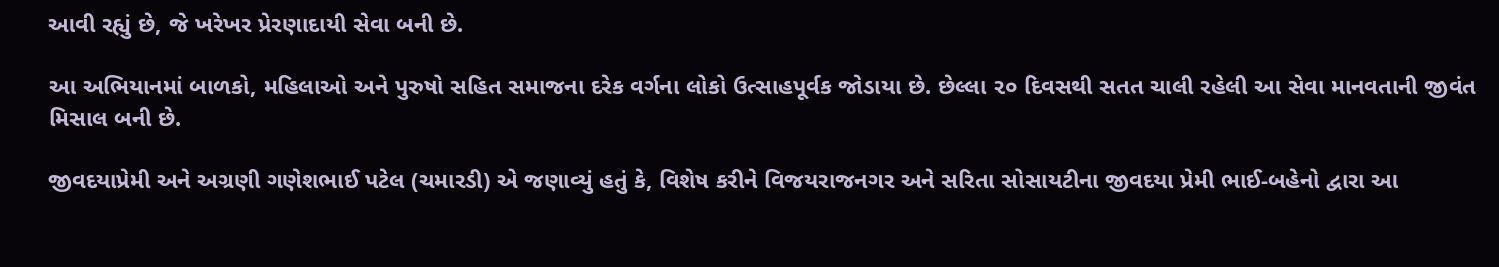આવી રહ્યું છે, જે ખરેખર પ્રેરણાદાયી સેવા બની છે.

આ અભિયાનમાં બાળકો, મહિલાઓ અને પુરુષો સહિત સમાજના દરેક વર્ગના લોકો ઉત્સાહપૂર્વક જોડાયા છે. છેલ્લા ૨૦ દિવસથી સતત ચાલી રહેલી આ સેવા માનવતાની જીવંત મિસાલ બની છે.

જીવદયાપ્રેમી અને અગ્રણી ગણેશભાઈ પટેલ (ચમારડી) એ જણાવ્યું હતું કે, વિશેષ કરીને વિજયરાજનગર અને સરિતા સોસાયટીના જીવદયા પ્રેમી ભાઈ-બહેનો દ્વારા આ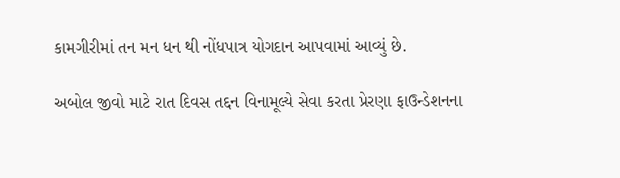કામગીરીમાં તન મન ધન થી નોંધપાત્ર યોગદાન આપવામાં આવ્યું છે.

અબોલ જીવો માટે રાત દિવસ તદ્દન વિનામૂલ્યે સેવા કરતા પ્રેરણા ફાઉન્ડેશનના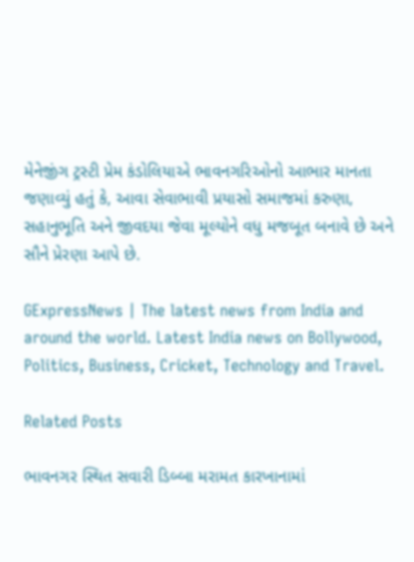મેનેજીંગ ટ્રસ્ટી પ્રેમ કંડોલિયાએ ભાવનગરિઓનો આભાર માનતા જણાવ્યું હતું કે, આવા સેવાભાવી પ્રયાસો સમાજમાં કરુણા, સહાનુભૂતિ અને જીવદયા જેવા મૂલ્યોને વધુ મજબૂત બનાવે છે અને સૌને પ્રેરણા આપે છે.

GExpressNews | The latest news from India and around the world. Latest India news on Bollywood, Politics, Business, Cricket, Technology and Travel.

Related Posts

ભાવનગર સ્થિત સવારી ડિબ્બા મરામત કારખાનામાં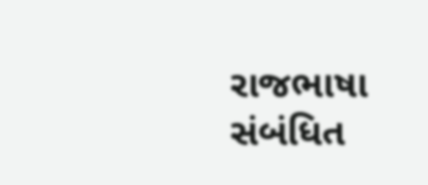રાજભાષા સંબંધિત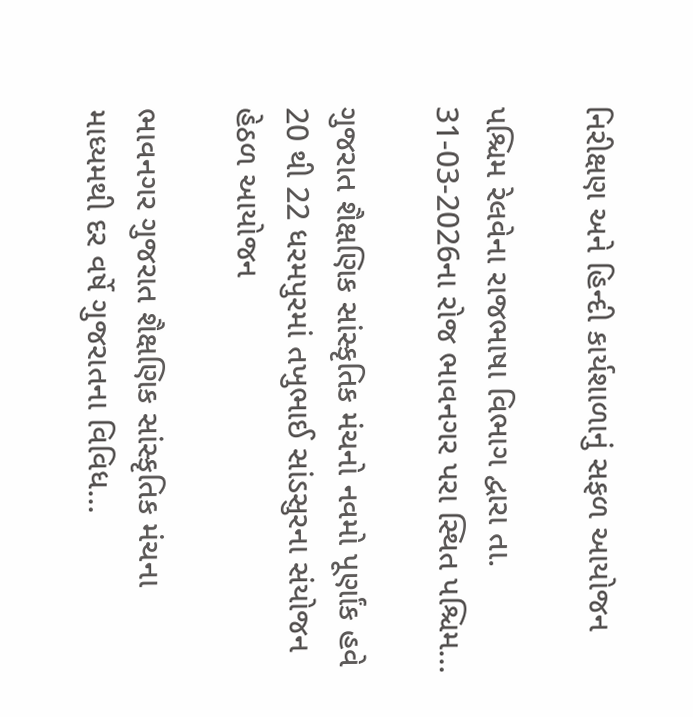નિરીક્ષણ અને હિન્દી કાર્યશાળાનું સફળ આયોજન

પશ્ચિમ રેલવેના રાજભાષા વિભાગ દ્વારા તા. 31-03-2026ના રોજ ભાવનગર પરા સ્થિત પશ્ચિમ…

ગુજરાત શૈક્ષણિક સાંસ્કૃતિક મંચનો નવમો પૂર્ણાંક હવે 20 થી 22 ધરમપુરમાં તખુભાઈ સાંડસુરના સંયોજન હેઠળ આયોજન

ભાવનગર ગુજરાત શૈક્ષણિક સાંસ્કૃતિક મંચના માધ્યમથી દર વર્ષે ગુજરાતના વિવિધ…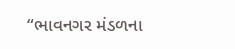“ભાવનગર મંડળના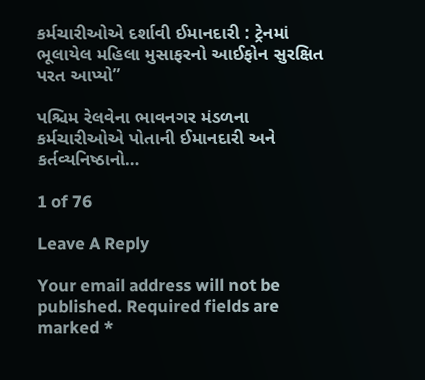કર્મચારીઓએ દર્શાવી ઈમાનદારી : ટ્રેનમાં ભૂલાયેલ મહિલા મુસાફરનો આઈફોન સુરક્ષિત પરત આપ્યો”

પશ્ચિમ રેલવેના ભાવનગર મંડળના કર્મચારીઓએ પોતાની ઈમાનદારી અને કર્તવ્યનિષ્ઠાનો…

1 of 76

Leave A Reply

Your email address will not be published. Required fields are marked *